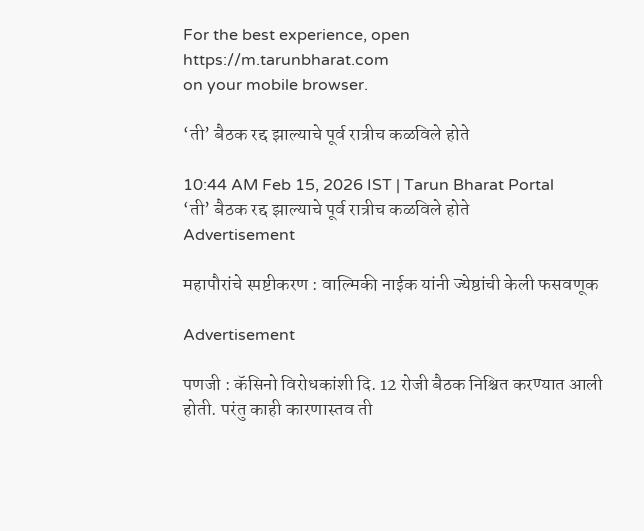For the best experience, open
https://m.tarunbharat.com
on your mobile browser.

‘ती’ बैठक रद्द झाल्याचे पूर्व रात्रीच कळविले होते

10:44 AM Feb 15, 2026 IST | Tarun Bharat Portal
‘ती’ बैठक रद्द झाल्याचे पूर्व रात्रीच कळविले होते
Advertisement

महापौरांचे स्पष्टीकरण : वाल्मिकी नाईक यांनी ज्येष्ठांची केली फसवणूक

Advertisement

पणजी : कॅसिनो विरोधकांशी दि. 12 रोजी बैठक निश्चित करण्यात आली होती. परंतु काही कारणास्तव ती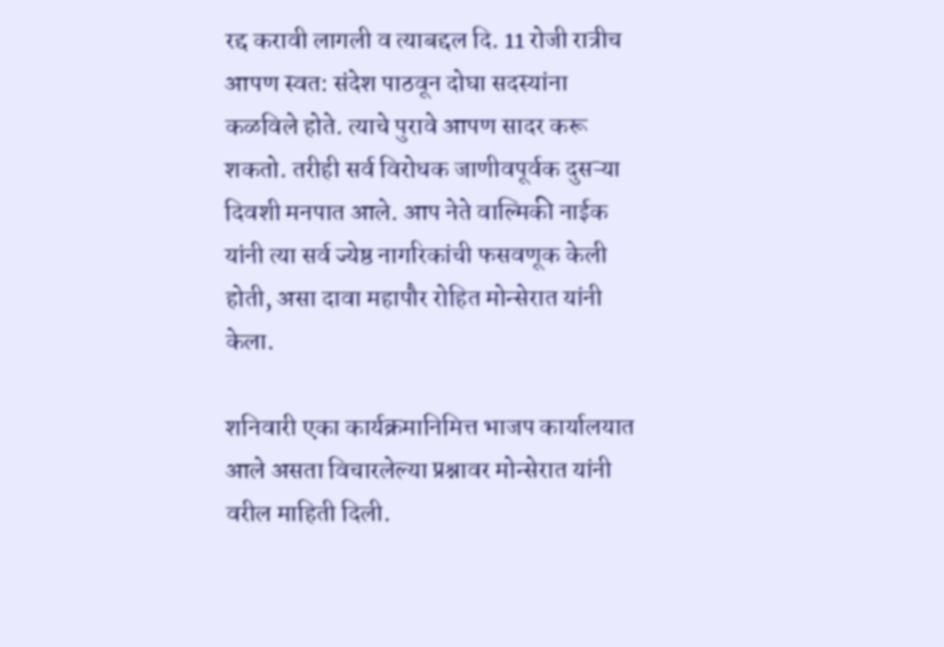रद्द करावी लागली व त्याबद्दल दि. 11 रोजी रात्रीच आपण स्वत: संदेश पाठवून दोघा सदस्यांना कळविले होते. त्याचे पुरावे आपण सादर करू शकतो. तरीही सर्व विरोधक जाणीवपूर्वक दुसऱ्या दिवशी मनपात आले. आप नेते वाल्मिकी नाईक यांनी त्या सर्व ज्येष्ठ नागरिकांची फसवणूक केली होती, असा दावा महापौर रोहित मोन्सेरात यांनी केला.

शनिवारी एका कार्यक्रमानिमित्त भाजप कार्यालयात आले असता विचारलेल्या प्रश्नावर मोन्सेरात यांनी वरील माहिती दिली.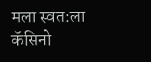मला स्वत:ला कॅसिनो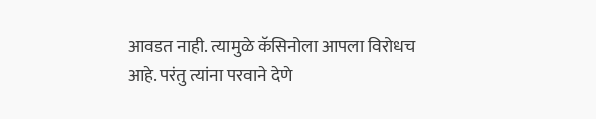आवडत नाही. त्यामुळे कॅसिनोला आपला विरोधच आहे. परंतु त्यांना परवाने देणे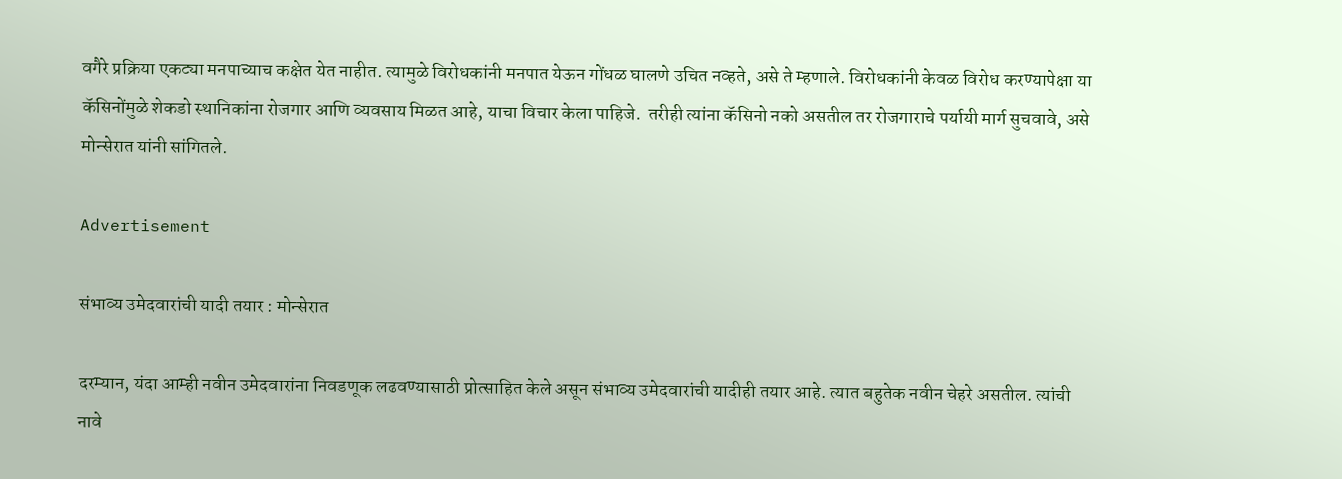वगैरे प्रक्रिया एकट्या मनपाच्याच कक्षेत येत नाहीत. त्यामुळे विरोधकांनी मनपात येऊन गोंधळ घालणे उचित नव्हते, असे ते म्हणाले. विरोधकांनी केवळ विरोध करण्यापेक्षा या कॅसिनोंमुळे शेकडो स्थानिकांना रोजगार आणि व्यवसाय मिळत आहे, याचा विचार केला पाहिजे.  तरीही त्यांना कॅसिनो नको असतील तर रोजगाराचे पर्यायी मार्ग सुचवावे, असे मोन्सेरात यांनी सांगितले.

Advertisement

संभाव्य उमेदवारांची यादी तयार : मोन्सेरात

दरम्यान, यंदा आम्ही नवीन उमेदवारांना निवडणूक लढवण्यासाठी प्रोत्साहित केले असून संभाव्य उमेदवारांची यादीही तयार आहे. त्यात बहुतेक नवीन चेहरे असतील. त्यांची नावे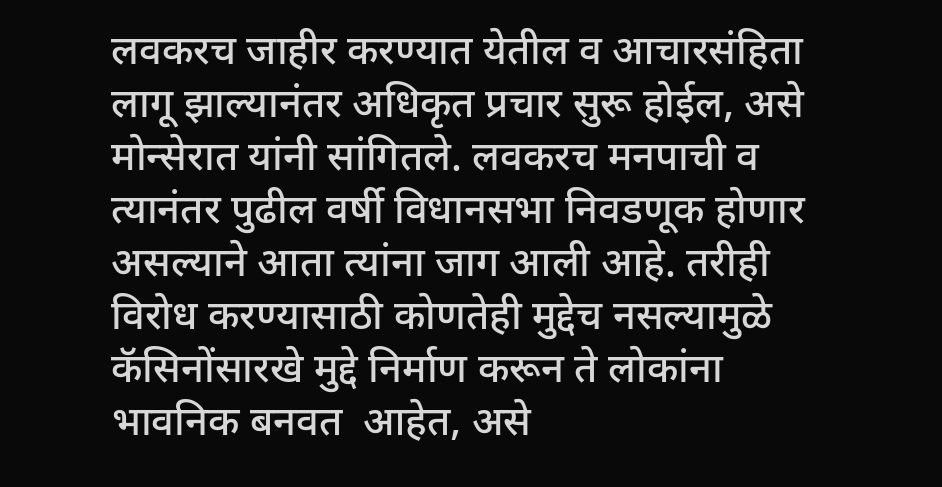लवकरच जाहीर करण्यात येतील व आचारसंहिता लागू झाल्यानंतर अधिकृत प्रचार सुरू होईल, असे मोन्सेरात यांनी सांगितले. लवकरच मनपाची व त्यानंतर पुढील वर्षी विधानसभा निवडणूक होणार असल्याने आता त्यांना जाग आली आहे. तरीही विरोध करण्यासाठी कोणतेही मुद्देच नसल्यामुळे कॅसिनोंसारखे मुद्दे निर्माण करून ते लोकांना भावनिक बनवत  आहेत, असे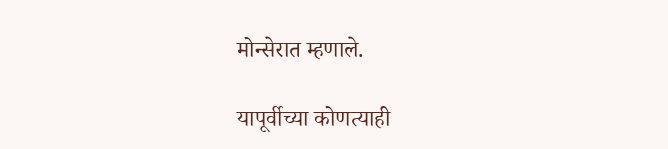मोन्सेरात म्हणाले.

यापूर्वीच्या कोणत्याही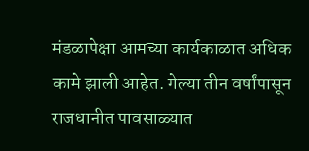मंडळापेक्षा आमच्या कार्यकाळात अधिक कामे झाली आहेत. गेल्या तीन वर्षांपासून राजधानीत पावसाळ्यात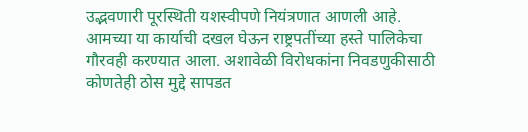उद्भवणारी पूरस्थिती यशस्वीपणे नियंत्रणात आणली आहे. आमच्या या कार्याची दखल घेऊन राष्ट्रपतींच्या हस्ते पालिकेचा गौरवही करण्यात आला. अशावेळी विरोधकांना निवडणुकीसाठी कोणतेही ठोस मुद्दे सापडत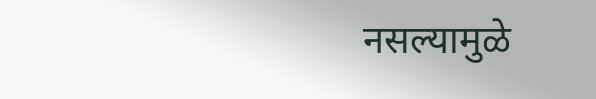नसल्यामुळे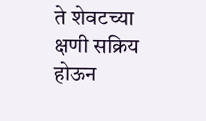ते शेवटच्या क्षणी सक्रिय होऊन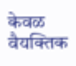केवळ वैयक्तिक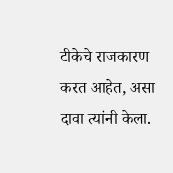टीकेचे राजकारण करत आहेत, असा दावा त्यांनी केला.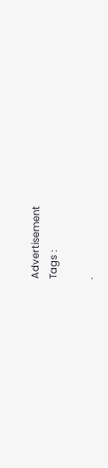Advertisement
Tags :

.